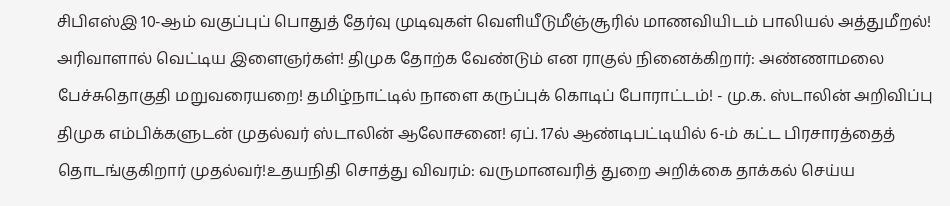சிபிஎஸ்இ 10-ஆம் வகுப்புப் பொதுத் தேர்வு முடிவுகள் வெளியீடுமீஞ்சூரில் மாணவியிடம் பாலியல் அத்துமீறல்! அரிவாளால் வெட்டிய இளைஞர்கள்! திமுக தோற்க வேண்டும் என ராகுல் நினைக்கிறார்: அண்ணாமலை பேச்சுதொகுதி மறுவரையறை! தமிழ்நாட்டில் நாளை கருப்புக் கொடிப் போராட்டம்! - மு.க. ஸ்டாலின் அறிவிப்பு திமுக எம்பிக்களுடன் முதல்வர் ஸ்டாலின் ஆலோசனை! ஏப். 17ல் ஆண்டிபட்டியில் 6-ம் கட்ட பிரசாரத்தைத் தொடங்குகிறார் முதல்வர்!உதயநிதி சொத்து விவரம்: வருமானவரித் துறை அறிக்கை தாக்கல் செய்ய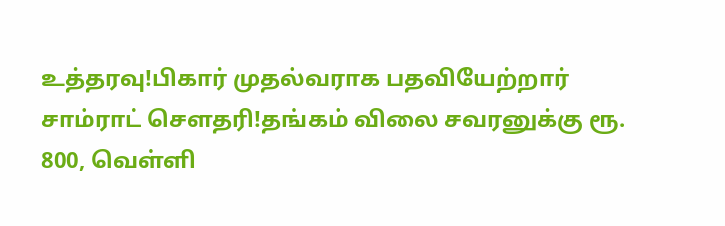உத்தரவு!பிகார் முதல்வராக பதவியேற்றார் சாம்ராட் சௌதரி!தங்கம் விலை சவரனுக்கு ரூ. 800, வெள்ளி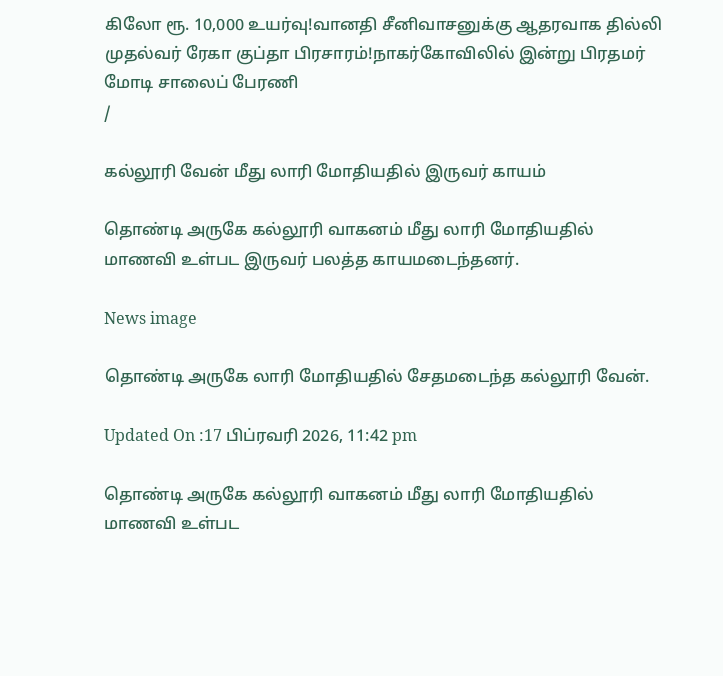கிலோ ரூ. 10,000 உயர்வு!வானதி சீனிவாசனுக்கு ஆதரவாக தில்லி முதல்வர் ரேகா குப்தா பிரசாரம்!நாகர்கோவிலில் இன்று பிரதமர் மோடி சாலைப் பேரணி
/

கல்லூரி வேன் மீது லாரி மோதியதில் இருவர் காயம்

தொண்டி அருகே கல்லூரி வாகனம் மீது லாரி மோதியதில் மாணவி உள்பட இருவர் பலத்த காயமடைந்தனர்.

News image

தொண்டி அருகே லாரி மோதியதில் சேதமடைந்த கல்லூரி வேன்.

Updated On :17 பிப்ரவரி 2026, 11:42 pm

தொண்டி அருகே கல்லூரி வாகனம் மீது லாரி மோதியதில் மாணவி உள்பட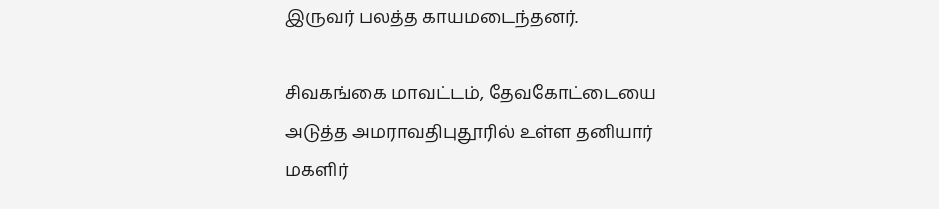இருவர் பலத்த காயமடைந்தனர்.

சிவகங்கை மாவட்டம், தேவகோட்டையை அடுத்த அமராவதிபுதூரில் உள்ள தனியார் மகளிர்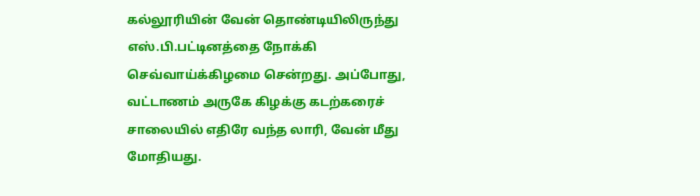கல்லூரியின் வேன் தொண்டியிலிருந்து எஸ்.பி.பட்டினத்தை நோக்கி செவ்வாய்க்கிழமை சென்றது. அப்போது, வட்டாணம் அருகே கிழக்கு கடற்கரைச் சாலையில் எதிரே வந்த லாரி, வேன் மீது மோதியது.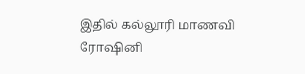இதில் கல்லூரி மாணவி ரோஷினி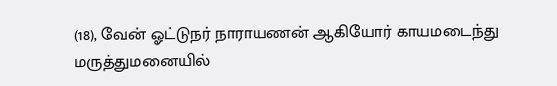(18), வேன் ஓட்டுநர் நாராயணன் ஆகியோர் காயமடைந்து மருத்துமனையில்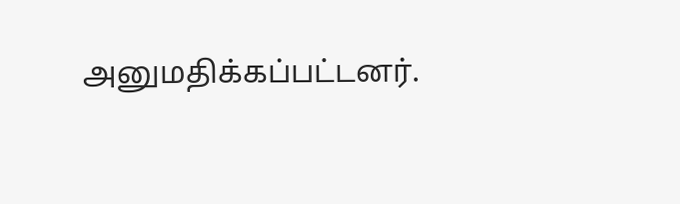அனுமதிக்கப்பட்டனர்.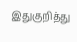இதுகுறித்து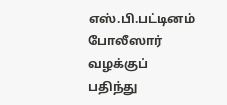எஸ்.பி.பட்டினம் போலீஸார் வழக்குப் பதிந்து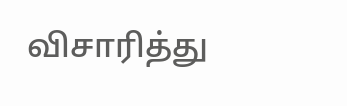விசாரித்து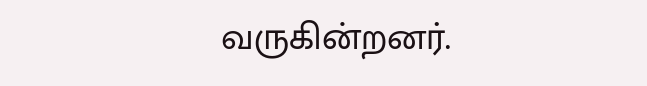வருகின்றனர்.